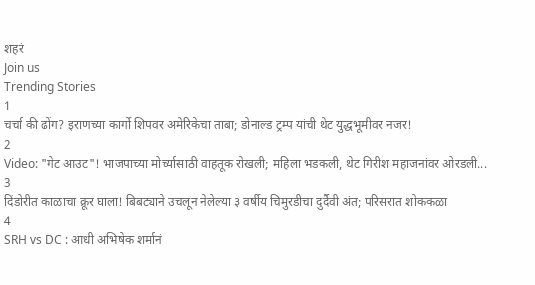शहरं
Join us
Trending Stories
1
चर्चा की ढोंग? इराणच्या कार्गो शिपवर अमेरिकेचा ताबा; डोनाल्ड ट्रम्प यांची थेट युद्धभूमीवर नजर!
2
Video: "गेट आउट"! भाजपाच्या मोर्च्यासाठी वाहतूक रोखली; महिला भडकली, थेट गिरीश महाजनांवर ओरडली...
3
दिंडोरीत काळाचा क्रूर घाला! बिबट्याने उचलून नेलेल्या ३ वर्षीय चिमुरडीचा दुर्दैवी अंत; परिसरात शोककळा
4
SRH vs DC : आधी अभिषेक शर्मानं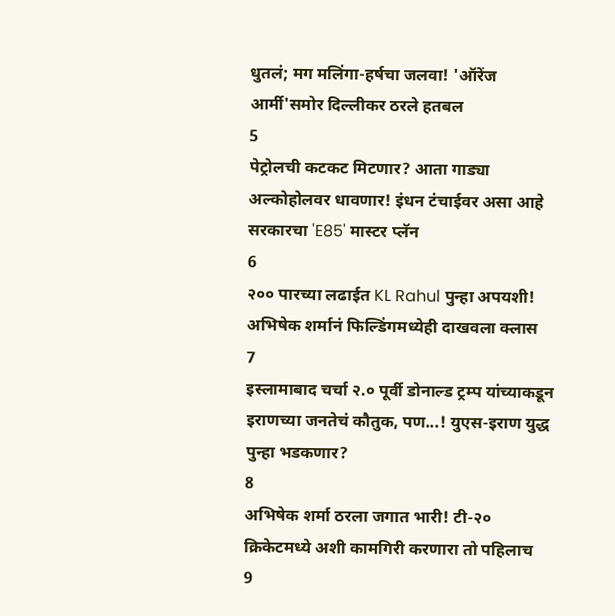धुतलं; मग मलिंगा-हर्षचा जलवा! 'ऑरेंज आर्मी'समोर दिल्लीकर ठरले हतबल
5
पेट्रोलची कटकट मिटणार? आता गाड्या अल्कोहोलवर धावणार! इंधन टंचाईवर असा आहे सरकारचा 'E85' मास्टर प्लॅन
6
२०० पारच्या लढाईत KL Rahul पुन्हा अपयशी! अभिषेक शर्मानं फिल्डिंगमध्येही दाखवला क्लास
7
इस्लामाबाद चर्चा २.० पूर्वी डोनाल्ड ट्रम्प यांच्याकडून इराणच्या जनतेचं कौतुक, पण...! युएस-इराण युद्ध पुन्हा भडकणार?
8
अभिषेक शर्मा ठरला जगात भारी! टी-२० क्रिकेटमध्ये अशी कामगिरी करणारा तो पहिलाच
9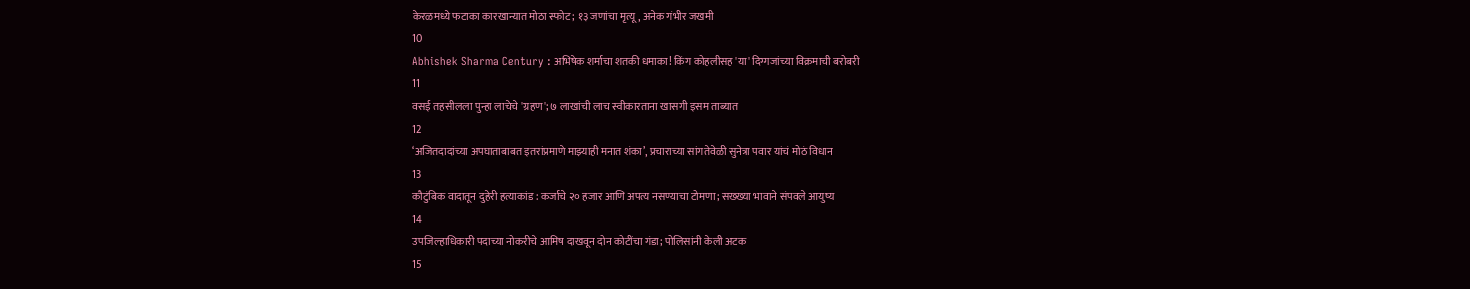केरळमध्ये फटाका कारखान्यात मोठा स्फोट; १३ जणांचा मृत्यू, अनेक गंभीर जखमी
10
Abhishek Sharma Century : अभिषेक शर्माचा शतकी धमाका! किंग कोहलीसह 'या' दिग्गजांच्या विक्रमाची बरोबरी
11
वसई तहसीलला पुन्हा लाचेचे 'ग्रहण'; ७ लाखांची लाच स्वीकारताना खासगी इसम ताब्यात
12
‘अजितदादांच्या अपघाताबाबत इतरांप्रमाणे माझ्याही मनात शंका’, प्रचाराच्या सांगतेवेळी सुनेत्रा पवार यांचं मोठं विधान
13
कौटुंबिक वादातून दुहेरी हत्याकांड : कर्जाचे २० हजार आणि अपत्य नसण्याचा टोमणा; सख्ख्या भावाने संपवले आयुष्य
14
उपजिल्हाधिकारी पदाच्या नोकरीचे आमिष दाखवून दोन कोटींचा गंडा; पोलिसांनी केली अटक
15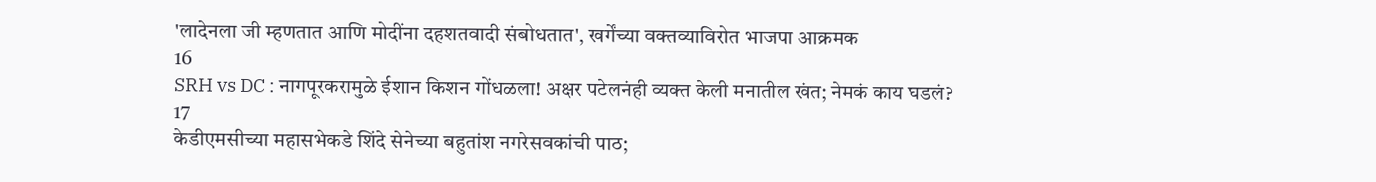'लादेनला जी म्हणतात आणि मोदींना दहशतवादी संबोधतात', खर्गेंच्या वक्तव्याविरोत भाजपा आक्रमक
16
SRH vs DC : नागपूरकरामुळे ईशान किशन गोंधळला! अक्षर पटेलनंही व्यक्त केली मनातील खंत; नेमकं काय घडलं?
17
केडीएमसीच्या महासभेकडे शिंदे सेनेच्या बहुतांश नगरेसवकांची पाठ;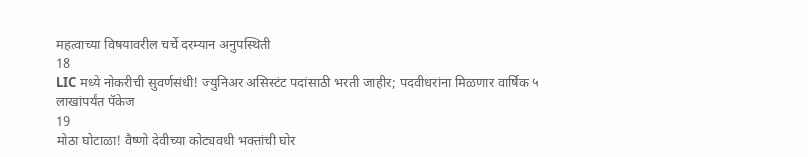महत्वाच्या विषयावरील चर्चे दरम्यान अनुपस्थिती
18
LIC मध्ये नोकरीची सुवर्णसंधी! ज्युनिअर असिस्टंट पदांसाठी भरती जाहीर; पदवीधरांना मिळणार वार्षिक ५ लाखांपर्यंत पॅकेज
19
मोठा घोटाळा! वैष्णो देवीच्या कोट्यवधी भक्तांची घोर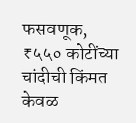फसवणूक, ₹५५० कोटींच्या चांदीची किंमत केवळ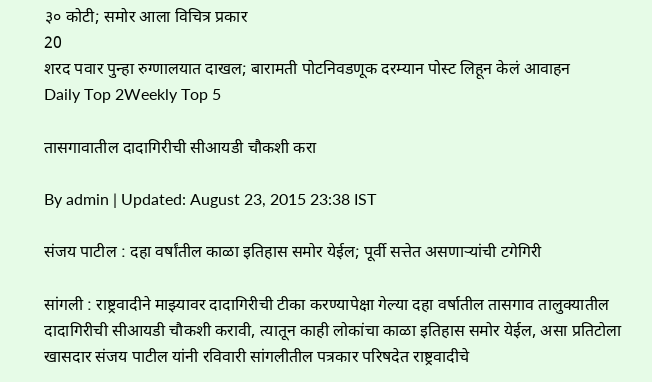३० कोटी; समोर आला विचित्र प्रकार
20
शरद पवार पुन्हा रुग्णालयात दाखल; बारामती पोटनिवडणूक दरम्यान पोस्ट लिहून केलं आवाहन
Daily Top 2Weekly Top 5

तासगावातील दादागिरीची सीआयडी चौकशी करा

By admin | Updated: August 23, 2015 23:38 IST

संजय पाटील : दहा वर्षांतील काळा इतिहास समोर येईल; पूर्वी सत्तेत असणाऱ्यांची टगेगिरी

सांगली : राष्ट्रवादीने माझ्यावर दादागिरीची टीका करण्यापेक्षा गेल्या दहा वर्षातील तासगाव तालुक्यातील दादागिरीची सीआयडी चौकशी करावी, त्यातून काही लोकांचा काळा इतिहास समोर येईल, असा प्रतिटोला खासदार संजय पाटील यांनी रविवारी सांगलीतील पत्रकार परिषदेत राष्ट्रवादीचे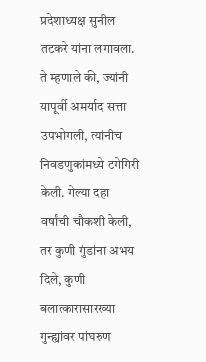प्रदेशाध्यक्ष सुनील तटकरे यांना लगावला. ते म्हणाले की, ज्यांनी यापूर्वी अमर्याद सत्ता उपभोगली, त्यांनीच निवडणुकांमध्ये टगेगिरी केली. गेल्या दहा वर्षांची चौकशी केली, तर कुणी गुंडांना अभय दिले, कुणी बलात्कारासारख्या गुन्ह्यांवर पांघरुण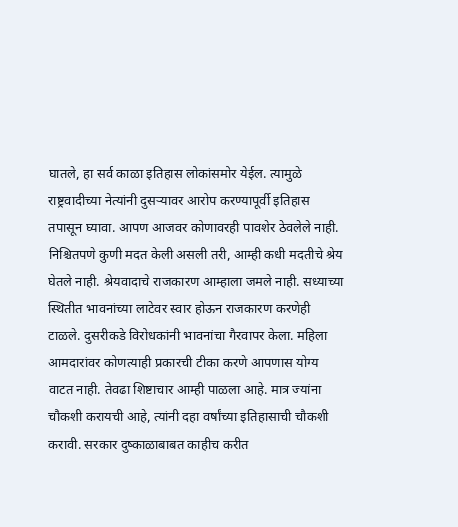घातले, हा सर्व काळा इतिहास लोकांसमोर येईल. त्यामुळे राष्ट्रवादीच्या नेत्यांनी दुसऱ्यावर आरोप करण्यापूर्वी इतिहास तपासून घ्यावा. आपण आजवर कोणावरही पावशेर ठेवलेले नाही. निश्चितपणे कुणी मदत केली असली तरी, आम्ही कधी मदतीचे श्रेय घेतले नाही. श्रेयवादाचे राजकारण आम्हाला जमले नाही. सध्याच्या स्थितीत भावनांच्या लाटेवर स्वार होऊन राजकारण करणेही टाळले. दुसरीकडे विरोधकांनी भावनांचा गैरवापर केला. महिला आमदारांवर कोणत्याही प्रकारची टीका करणे आपणास योग्य वाटत नाही. तेवढा शिष्टाचार आम्ही पाळला आहे. मात्र ज्यांना चौकशी करायची आहे, त्यांनी दहा वर्षांच्या इतिहासाची चौकशी करावी. सरकार दुष्काळाबाबत काहीच करीत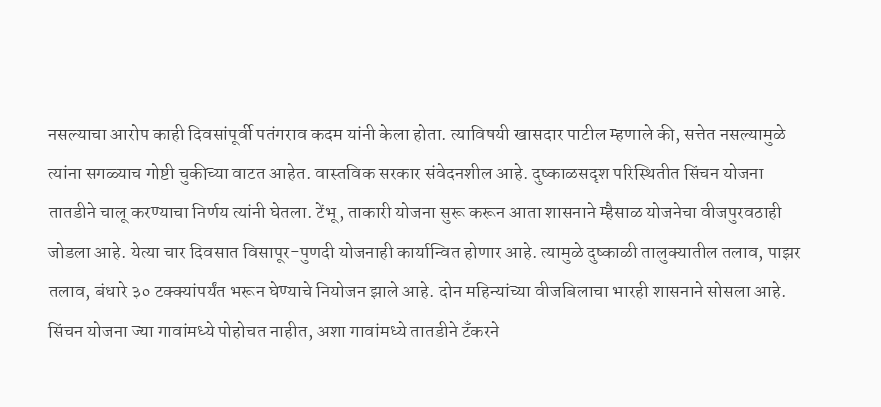नसल्याचा आरोप काही दिवसांपूर्वी पतंगराव कदम यांनी केला होता. त्याविषयी खासदार पाटील म्हणाले की, सत्तेत नसल्यामुळे त्यांना सगळ्याच गोष्टी चुकीच्या वाटत आहेत. वास्तविक सरकार संवेदनशील आहे. दुष्काळसदृश परिस्थितीत सिंचन योजना तातडीने चालू करण्याचा निर्णय त्यांनी घेतला. टेंभू, ताकारी योजना सुरू करून आता शासनाने म्हैसाळ योजनेचा वीजपुरवठाही जोडला आहे. येत्या चार दिवसात विसापूर-पुणदी योजनाही कार्यान्वित होणार आहे. त्यामुळे दुष्काळी तालुक्यातील तलाव, पाझर तलाव, बंधारे ३० टक्क्यांपर्यंत भरून घेण्याचे नियोजन झाले आहे. दोन महिन्यांच्या वीजबिलाचा भारही शासनाने सोसला आहे. सिंचन योजना ज्या गावांमध्ये पोहोचत नाहीत, अशा गावांमध्ये तातडीने टँकरने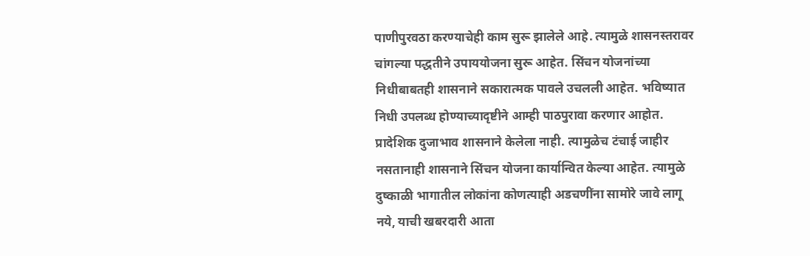पाणीपुरवठा करण्याचेही काम सुरू झालेले आहे. त्यामुळे शासनस्तरावर चांगल्या पद्धतीने उपाययोजना सुरू आहेत. सिंचन योजनांच्या निधीबाबतही शासनाने सकारात्मक पावले उचलली आहेत. भविष्यात निधी उपलब्ध होण्याच्यादृष्टीने आम्ही पाठपुरावा करणार आहोत. प्रादेशिक दुजाभाव शासनाने केलेला नाही. त्यामुळेच टंचाई जाहीर नसतानाही शासनाने सिंचन योजना कार्यान्वित केल्या आहेत. त्यामुळे दुष्काळी भागातील लोकांना कोणत्याही अडचणींना सामोरे जावे लागू नये, याची खबरदारी आता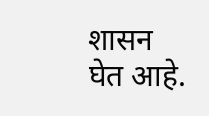शासन घेत आहे.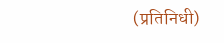(प्रतिनिधी)